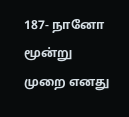187- நானோ மூன்று முறை எனது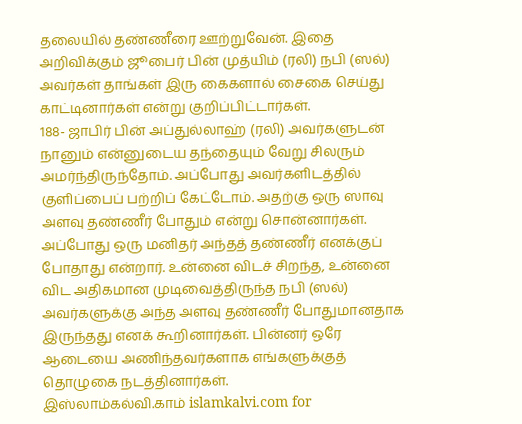தலையில் தண்ணீரை ஊற்றுவேன். இதை அறிவிக்கும் ஜூபைர் பின் முத்யிம் (ரலி) நபி (ஸல்) அவர்கள் தாங்கள் இரு கைகளால் சைகை செய்து காட்டினார்கள் என்று குறிப்பிட்டார்கள்.
188- ஜாபிர் பின் அப்துல்லாஹ் (ரலி) அவர்களுடன் நானும் என்னுடைய தந்தையும் வேறு சிலரும் அமர்ந்திருந்தோம். அப்போது அவர்களிடத்தில் குளிப்பைப் பற்றிப் கேட்டோம். அதற்கு ஒரு ஸாவு அளவு தண்ணீர் போதும் என்று சொன்னார்கள். அப்போது ஒரு மனிதர் அந்தத் தண்ணீர் எனக்குப் போதாது என்றார். உன்னை விடச் சிறந்த, உன்னை விட அதிகமான முடிவைத்திருந்த நபி (ஸல்) அவர்களுக்கு அந்த அளவு தண்ணீர் போதுமானதாக இருந்தது எனக் கூறினார்கள். பின்னர் ஒரே ஆடையை அணிந்தவர்களாக எங்களுக்குத் தொழுகை நடத்தினார்கள்.
இஸ்லாம்கல்வி.காம் islamkalvi.com for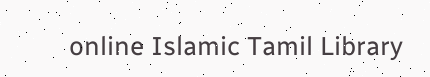online Islamic Tamil Library